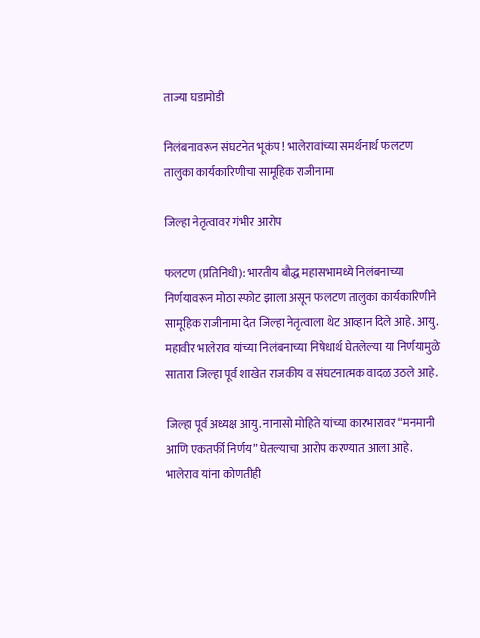ताज्या घडामोडी

निलंबनावरून संघटनेत भूकंप ! भालेरावांच्या समर्थनार्थ फलटण तालुका कार्यकारिणीचा सामूहिक राजीनामा

जिल्हा नेतृत्वावर गंभीर आरोप

फलटण (प्रतिनिधी): भारतीय बौद्ध महासभामध्ये निलंबनाच्या निर्णयावरून मोठा स्फोट झाला असून फलटण तालुका कार्यकारिणीने सामूहिक राजीनामा देत जिल्हा नेतृत्वाला थेट आव्हान दिले आहे. आयु. महावीर भालेराव यांच्या निलंबनाच्या निषेधार्थ घेतलेल्या या निर्णयामुळे सातारा जिल्हा पूर्व शाखेत राजकीय व संघटनात्मक वादळ उठले आहे.

जिल्हा पूर्व अध्यक्ष आयु. नानासो मोहिते यांच्या कारभारावर “मनमानी आणि एकतर्फी निर्णय” घेतल्याचा आरोप करण्यात आला आहे. भालेराव यांना कोणतीही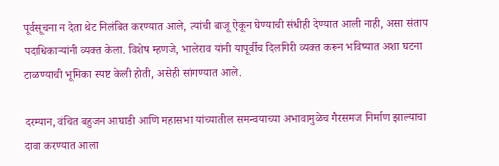पूर्वसूचना न देता थेट निलंबित करण्यात आले, त्यांची बाजू ऐकून घेण्याची संधीही देण्यात आली नाही, असा संताप पदाधिकाऱ्यांनी व्यक्त केला. विशेष म्हणजे, भालेराव यांनी यापूर्वीच दिलगिरी व्यक्त करून भविष्यात अशा घटना टाळण्याची भूमिका स्पष्ट केली होती, असेही सांगण्यात आले.

दरम्यान, वंचित बहुजन आघाडी आणि महासभा यांच्यातील समन्वयाच्या अभावामुळेच गैरसमज निर्माण झाल्याचा दावा करण्यात आला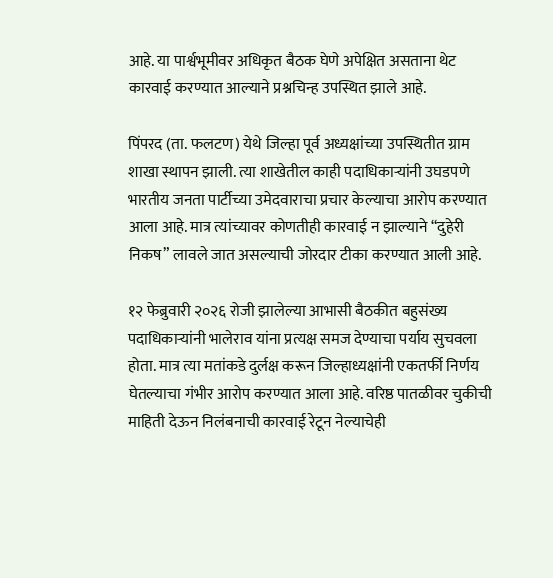आहे. या पार्श्वभूमीवर अधिकृत बैठक घेणे अपेक्षित असताना थेट कारवाई करण्यात आल्याने प्रश्नचिन्ह उपस्थित झाले आहे.

पिंपरद (ता. फलटण) येथे जिल्हा पूर्व अध्यक्षांच्या उपस्थितीत ग्राम शाखा स्थापन झाली. त्या शाखेतील काही पदाधिकाऱ्यांनी उघडपणे भारतीय जनता पार्टीच्या उमेदवाराचा प्रचार केल्याचा आरोप करण्यात आला आहे. मात्र त्यांच्यावर कोणतीही कारवाई न झाल्याने “दुहेरी निकष” लावले जात असल्याची जोरदार टीका करण्यात आली आहे.

१२ फेब्रुवारी २०२६ रोजी झालेल्या आभासी बैठकीत बहुसंख्य पदाधिकाऱ्यांनी भालेराव यांना प्रत्यक्ष समज देण्याचा पर्याय सुचवला होता. मात्र त्या मतांकडे दुर्लक्ष करून जिल्हाध्यक्षांनी एकतर्फी निर्णय घेतल्याचा गंभीर आरोप करण्यात आला आहे. वरिष्ठ पातळीवर चुकीची माहिती देऊन निलंबनाची कारवाई रेटून नेल्याचेही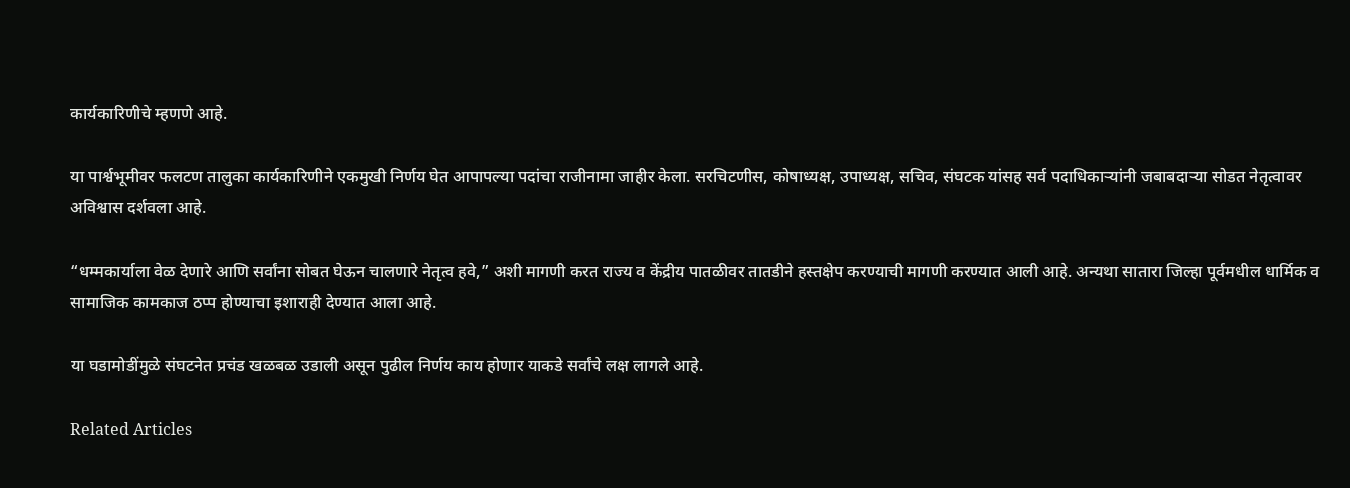कार्यकारिणीचे म्हणणे आहे.

या पार्श्वभूमीवर फलटण तालुका कार्यकारिणीने एकमुखी निर्णय घेत आपापल्या पदांचा राजीनामा जाहीर केला. सरचिटणीस, कोषाध्यक्ष, उपाध्यक्ष, सचिव, संघटक यांसह सर्व पदाधिकाऱ्यांनी जबाबदाऱ्या सोडत नेतृत्वावर अविश्वास दर्शवला आहे.

“धम्मकार्याला वेळ देणारे आणि सर्वांना सोबत घेऊन चालणारे नेतृत्व हवे,” अशी मागणी करत राज्य व केंद्रीय पातळीवर तातडीने हस्तक्षेप करण्याची मागणी करण्यात आली आहे. अन्यथा सातारा जिल्हा पूर्वमधील धार्मिक व सामाजिक कामकाज ठप्प होण्याचा इशाराही देण्यात आला आहे.

या घडामोडींमुळे संघटनेत प्रचंड खळबळ उडाली असून पुढील निर्णय काय होणार याकडे सर्वांचे लक्ष लागले आहे.

Related Articles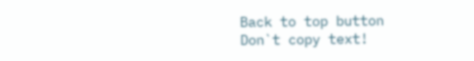Back to top button
Don`t copy text!